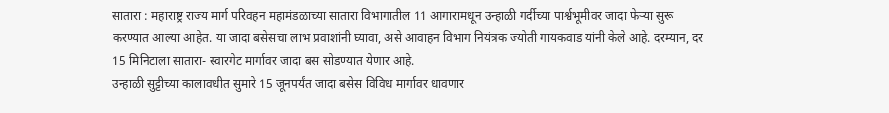सातारा : महाराष्ट्र राज्य मार्ग परिवहन महामंडळाच्या सातारा विभागातील 11 आगारामधून उन्हाळी गर्दीच्या पार्श्वभूमीवर जादा फेऱ्या सुरू करण्यात आल्या आहेत. या जादा बसेसचा लाभ प्रवाशांनी घ्यावा, असे आवाहन विभाग नियंत्रक ज्योती गायकवाड यांनी केले आहे. दरम्यान, दर 15 मिनिटाला सातारा- स्वारगेट मार्गावर जादा बस सोडण्यात येणार आहे.
उन्हाळी सुट्टीच्या कालावधीत सुमारे 15 जूनपर्यंत जादा बसेस विविध मार्गावर धावणार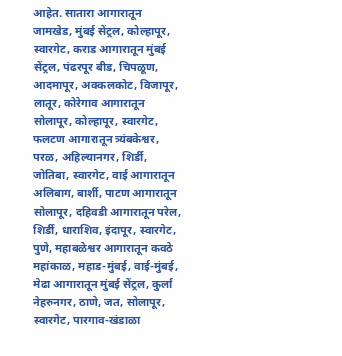आहेत. सातारा आगारातून जामखेड, मुंबई सेंट्रल, कोल्हापूर, स्वारगेट, कराड आगारातून मुंबई सेंट्रल, पंढरपूर बीड, चिपळूण, आदमापूर, अक्कलकोट, विजापूर, लातूर, कोरेगाव आगारातून सोलापूर, कोल्हापूर, स्वारगेट, फलटण आगारातून त्र्यंबकेश्वर, परळ, अहिल्यानगर, शिर्डी, जोतिबा, स्वारगेट, वाई आगारातून अलिबाग, बार्शी, पाटण आगारातून सोलापूर, दहिवडी आगारातून परेल, शिर्डी, धाराशिव, इंदापूर, स्वारगेट, पुणे, महाबळेश्वर आगारातून कवठे महांकाळ, महाड-मुंबई, वाई-मुंबई, मेढा आगारातून मुंबई सेंट्रल, कुर्ला नेहरुनगर, ठाणे, जत, सोलापूर, स्वारगेट, पारगाव-खंडाळा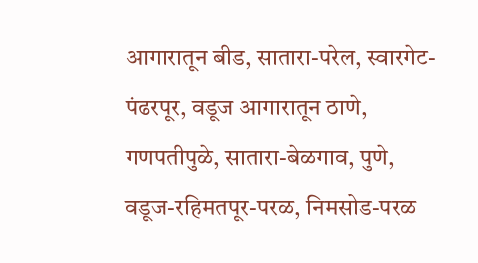आगारातून बीड, सातारा-परेल, स्वारगेट-पंढरपूर, वडूज आगारातून ठाणे, गणपतीपुळे, सातारा-बेळगाव, पुणे, वडूज-रहिमतपूर-परळ, निमसोड-परळ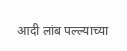आदी लांब पल्ल्याच्या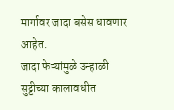मार्गावर जादा बसेस धावणार आहेत.
जादा फेऱ्यांमुळे उन्हाळी सुट्टीच्या कालावधीत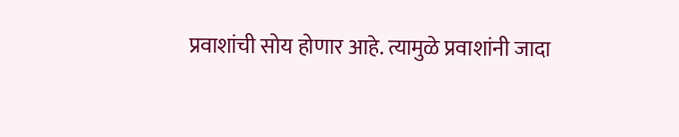प्रवाशांची सोय होणार आहे. त्यामुळे प्रवाशांनी जादा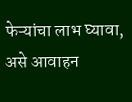फेऱ्यांचा लाभ घ्यावा, असे आवाहन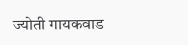ज्योती गायकवाड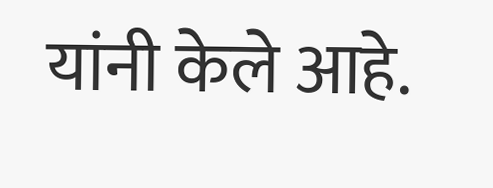यांनी केले आहे.